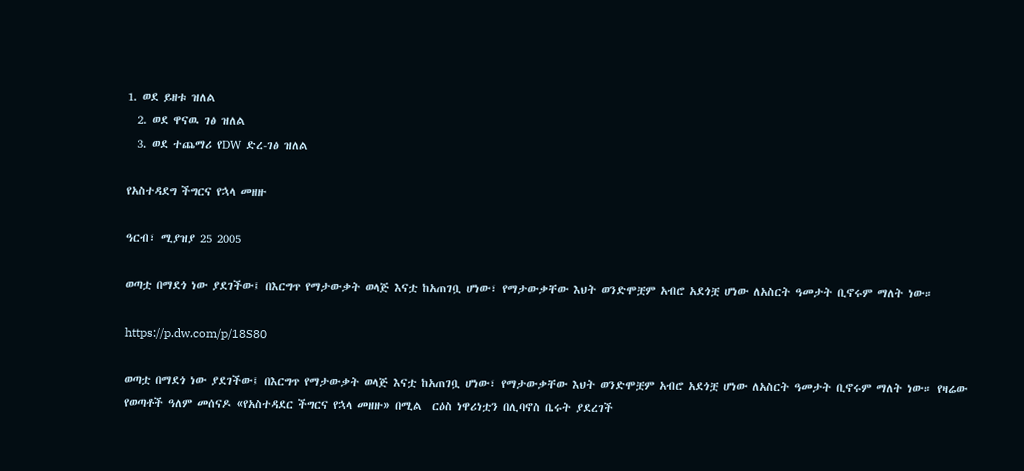1. ወደ ይዘቱ ዝለል
  2. ወደ ዋናዉ ገፅ ዝለል
  3. ወደ ተጨማሪ የDW ድረ-ገፅ ዝለል

የአስተዳደግ ችግርና የኋላ መዘዙ

ዓርብ፣ ሚያዝያ 25 2005

ወጣቷ በማደጎ ነው ያደገችው፤ በእርግጥ የማታውቃት ወላጅ እናቷ ከአጠገቧ ሆነው፣ የማታውቃቸው እህት ወንድሞቿም አብሮ አደጎቿ ሆነው ለአስርት ዓመታት ቢኖሩም ማለት ነው።

https://p.dw.com/p/18S80

ወጣቷ በማደጎ ነው ያደገችው፤ በእርግጥ የማታውቃት ወላጅ እናቷ ከአጠገቧ ሆነው፣ የማታውቃቸው እህት ወንድሞቿም አብሮ አደጎቿ ሆነው ለአስርት ዓመታት ቢኖሩም ማለት ነው። የዛሬው የወጣቶች ዓለም መሰናዶ «የአስተዳደር ችግርና የኋላ መዘዙ» በሚል  ርዕስ ነዋሪነቷን በሊባኖስ ቤሩት ያደረገች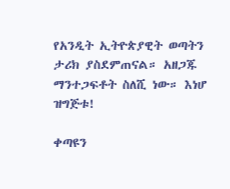የአንዲት ኢትዮጵያዊት ወጣትን ታሪክ ያስደምጠናል። አዘጋጁ ማንተጋፍቶት ስለሺ ነው። እነሆ ዝግጅቱ!

ቀጣዩን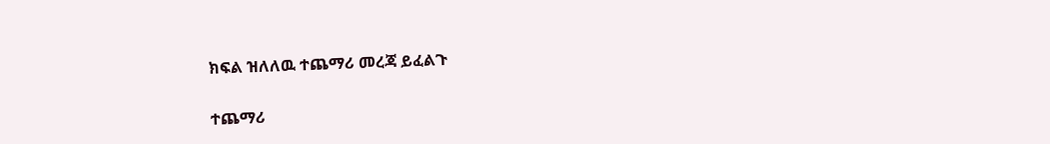ክፍል ዝለለዉ ተጨማሪ መረጃ ይፈልጉ

ተጨማሪ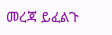መረጃ ይፈልጉ